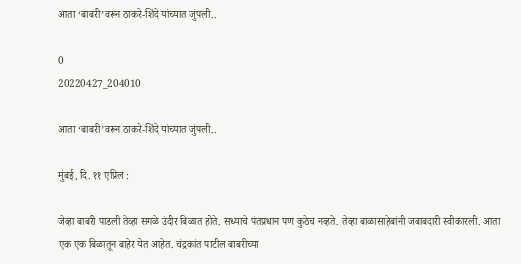आता ‘बाबरी’वरून ठाकरे-शिंदे यांच्यात जुंपली..

0
20220427_204010

आता ‘बाबरी’वरून ठाकरे-शिंदे यांच्यात जुंपली..

मुंबई, दि. ११ एप्रिल :

जेव्हा बाबरी पाडली तेव्हा सगळे उंदीर बिळात होते. सध्याचे पंतप्रधान पण कुठेच नव्हते. तेव्हा बाळासाहेबांनी जबाबदारी स्वीकारली. आता एक एक बिळातून बाहेर येत आहेत. चंद्रकांत पाटील बाबरीच्या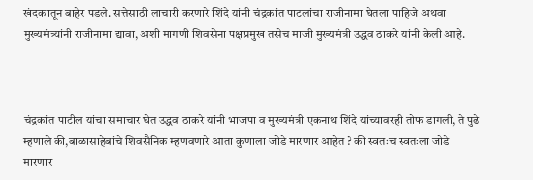खंदकातून बाहेर पडले. सत्तेसाठी लाचारी करणारे शिंदे यांनी चंद्रकांत पाटलांचा राजीनामा घेतला पाहिजे अथवा मुख्यमंत्र्यांनी राजीनामा द्यावा, अशी मागणी शिवसेना पक्षप्रमुख तसेच माजी मुख्यमंत्री उद्धव ठाकरे यांनी केली आहे.



चंद्रकांत पाटील यांचा समाचार घेत उद्धव ठाकरे यांनी भाजपा व मुख्यमंत्री एकनाथ शिंदे यांच्यावरही तोफ डागली, ते पुढे म्हणाले की,बाळासाहेबांचे शिवसैनिक म्हणवणारे आता कुणाला जोडे मारणार आहेत ? की स्वतःच स्वतःला जोडे मारणार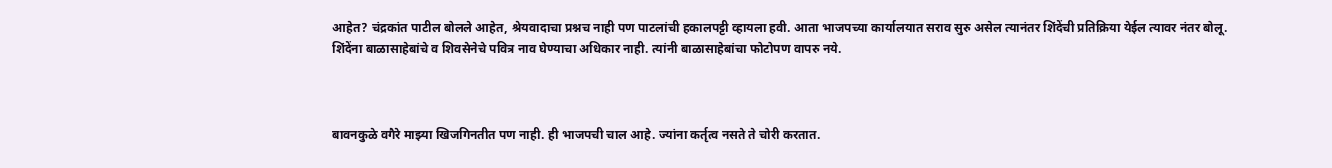आहेत? चंद्रकांत पाटील बोलले आहेत, श्रेयवादाचा प्रश्नच नाही पण पाटलांची हकालपट्टी व्हायला हवी. आता भाजपच्या कार्यालयात सराव सुरु असेल त्यानंतर शिंदेंची प्रतिक्रिया येईल त्यावर नंतर बोलू. शिंदेंना बाळासाहेबांचे व शिवसेनेचे पवित्र नाव घेण्याचा अधिकार नाही. त्यांनी बाळासाहेबांचा फोटोपण वापरु नये.



बावनकुळे वगैरे माझ्या खिजगिनतीत पण नाही. ही भाजपची चाल आहे. ज्यांना कर्तृत्व नसते ते चोरी करतात.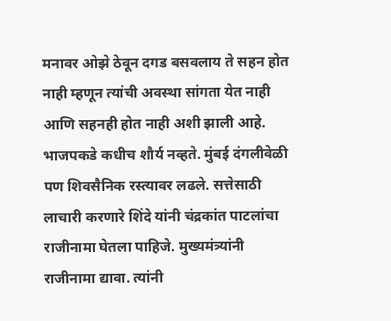मनावर ओझे ठेवून दगड बसवलाय ते सहन होत नाही म्हणून त्यांची अवस्था सांगता येत नाही आणि सहनही होत नाही अशी झाली आहे. भाजपकडे कधीच शौर्य नव्हते. मुंबई दंगलीवेळी पण शिवसैनिक रस्त्यावर लढले. सत्तेसाठी लाचारी करणारे शिंदे यांनी चंद्रकांत पाटलांचा राजीनामा घेतला पाहिजे. मुख्यमंत्र्यांनी राजीनामा द्यावा. त्यांनी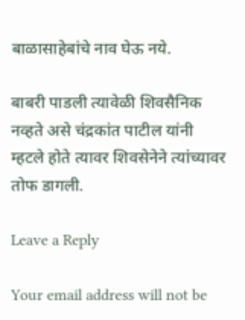बाळासाहेबांचे नाव घेऊ नये.

बाबरी पाडली त्यावेळी शिवसैनिक नव्हते असे चंद्रकांत पाटील यांनी म्हटले होते त्यावर शिवसेनेने त्यांच्यावर तोफ डागली.

Leave a Reply

Your email address will not be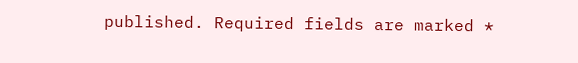published. Required fields are marked *